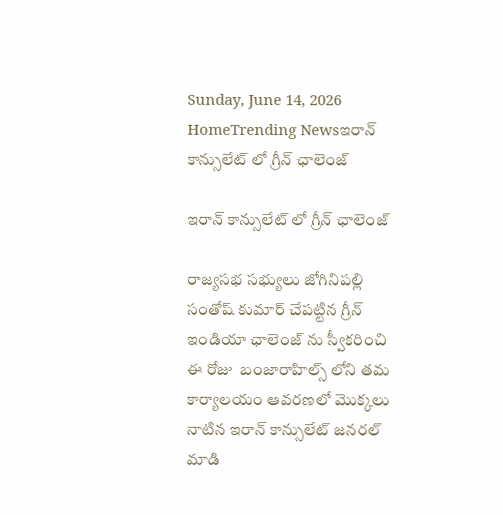Sunday, June 14, 2026
HomeTrending Newsఇరాన్ కాన్సులేట్ లో గ్రీన్ ఛాలెంజ్

ఇరాన్ కాన్సులేట్ లో గ్రీన్ ఛాలెంజ్

రాజ్యసభ సభ్యులు జోగినిపల్లి సంతోష్ కుమార్ చేపట్టిన గ్రీన్ ఇండియా ఛాలెంజ్ ను స్వీకరించి ఈ రోజు  బంజారాహిల్స్ లోని తమ కార్యాలయం ఆవరణలో మొక్కలు నాటిన ఇరాన్ కాన్సులేట్ జనరల్ మాడి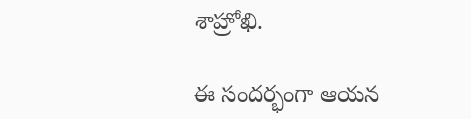శాహ్రోఖి.

ఈ సందర్భంగా ఆయన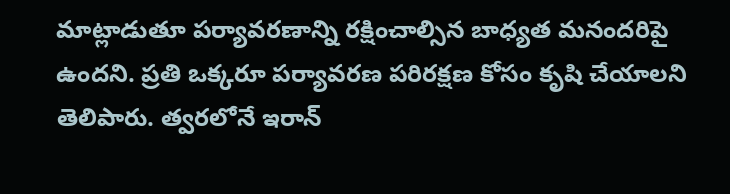మాట్లాడుతూ పర్యావరణాన్ని రక్షించాల్సిన బాధ్యత మనందరిపై ఉందని. ప్రతి ఒక్కరూ పర్యావరణ పరిరక్షణ కోసం కృషి చేయాలని తెలిపారు. త్వరలోనే ఇరాన్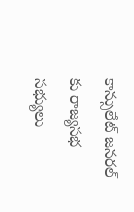కాన్సులేట్ జనరల్ కు రాజ్యసభ సభ్యులు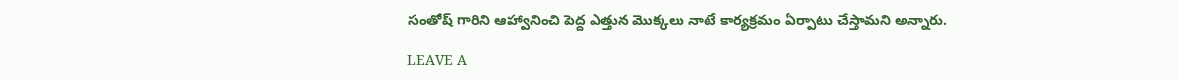సంతోష్ గారిని ఆహ్వానించి పెద్ద ఎత్తున మొక్కలు నాటే కార్యక్రమం ఏర్పాటు చేస్తామని అన్నారు.

LEAVE A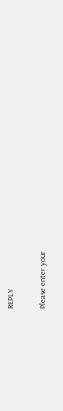REPLY

Please enter your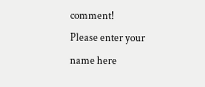comment!
Please enter your name here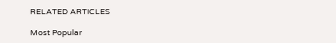RELATED ARTICLES

Most Popular